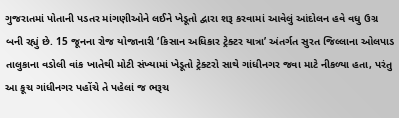ગુજરાતમાં પોતાની પડતર માંગણીઓને લઈને ખેડૂતો દ્વારા શરૂ કરવામાં આવેલું આંદોલન હવે વધુ ઉગ્ર બની રહ્યું છે. 15 જૂનના રોજ યોજાનારી ‘કિસાન અધિકાર ટ્રેક્ટર યાત્રા’ અંતર્ગત સુરત જિલ્લાના ઓલપાડ તાલુકાના વડોલી વાંક ખાતેથી મોટી સંખ્યામાં ખેડૂતો ટ્રેક્ટરો સાથે ગાંધીનગર જવા માટે નીકળ્યા હતા, પરંતુ આ કૂચ ગાંધીનગર પહોંચે તે પહેલાં જ ભરૂચ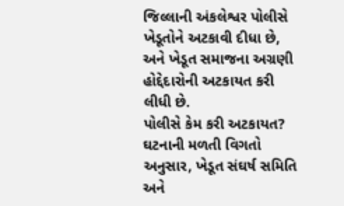જિલ્લાની અંકલેશ્વર પોલીસે ખેડૂતોને અટકાવી દીધા છે, અને ખેડૂત સમાજના અગ્રણી હોદ્દેદારોની અટકાયત કરી લીધી છે.
પોલીસે કેમ કરી અટકાયત?
ઘટનાની મળતી વિગતો અનુસાર, ખેડૂત સંઘર્ષ સમિતિ અને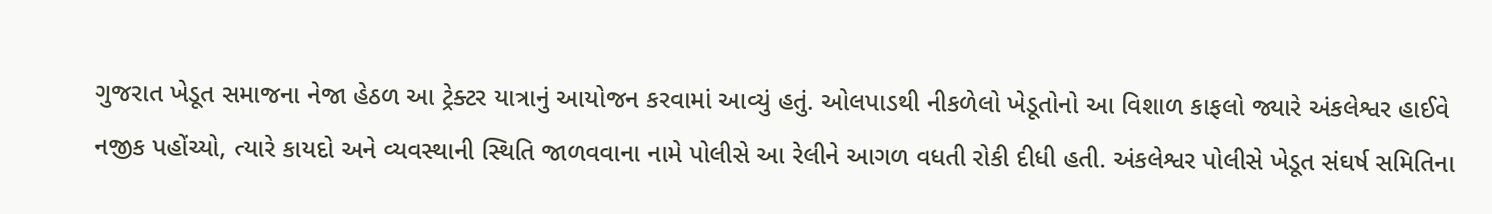ગુજરાત ખેડૂત સમાજના નેજા હેઠળ આ ટ્રેક્ટર યાત્રાનું આયોજન કરવામાં આવ્યું હતું. ઓલપાડથી નીકળેલો ખેડૂતોનો આ વિશાળ કાફલો જ્યારે અંકલેશ્વર હાઈવે નજીક પહોંચ્યો, ત્યારે કાયદો અને વ્યવસ્થાની સ્થિતિ જાળવવાના નામે પોલીસે આ રેલીને આગળ વધતી રોકી દીધી હતી. અંકલેશ્વર પોલીસે ખેડૂત સંઘર્ષ સમિતિના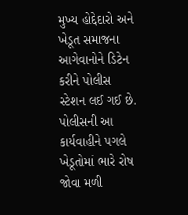મુખ્ય હોદ્દેદારો અને ખેડૂત સમાજના આગેવાનોને ડિટેન કરીને પોલીસ સ્ટેશન લઈ ગઈ છે. પોલીસની આ કાર્યવાહીને પગલે ખેડૂતોમાં ભારે રોષ જોવા મળી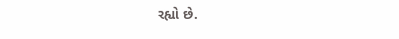રહ્યો છે.